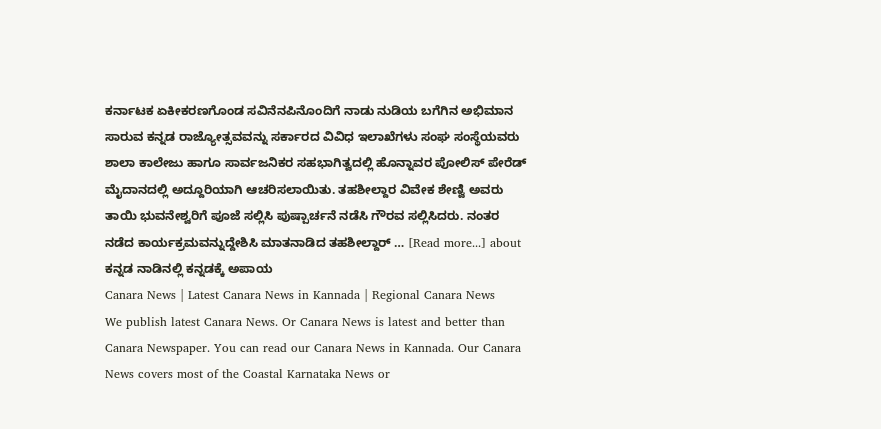ಕರ್ನಾಟಕ ಏಕೀಕರಣಗೊಂಡ ಸವಿನೆನಪಿನೊಂದಿಗೆ ನಾಡು ನುಡಿಯ ಬಗೆಗಿನ ಅಭಿಮಾನ ಸಾರುವ ಕನ್ನಡ ರಾಜ್ಯೋತ್ಸವವನ್ನು ಸರ್ಕಾರದ ವಿವಿಧ ಇಲಾಖೆಗಳು ಸಂಘ ಸಂಸ್ಥೆಯವರು ಶಾಲಾ ಕಾಲೇಜು ಹಾಗೂ ಸಾರ್ವಜನಿಕರ ಸಹಭಾಗಿತ್ವದಲ್ಲಿ ಹೊನ್ನಾವರ ಪೋಲಿಸ್ ಪೇರೆಡ್ ಮೈದಾನದಲ್ಲಿ ಅದ್ದೂರಿಯಾಗಿ ಆಚರಿಸಲಾಯಿತು. ತಹಶೀಲ್ದಾರ ವಿವೇಕ ಶೇಣ್ವಿ ಅವರು ತಾಯಿ ಭುವನೇಶ್ವರಿಗೆ ಪೂಜೆ ಸಲ್ಲಿಸಿ ಪುಷ್ಪಾರ್ಚನೆ ನಡೆಸಿ ಗೌರವ ಸಲ್ಲಿಸಿದರು. ನಂತರ ನಡೆದ ಕಾರ್ಯಕ್ರಮವನ್ನುದ್ದೇಶಿಸಿ ಮಾತನಾಡಿದ ತಹಶೀಲ್ದಾರ್ … [Read more...] about ಕನ್ನಡ ನಾಡಿನಲ್ಲಿ ಕನ್ನಡಕ್ಕೆ ಅಪಾಯ
Canara News | Latest Canara News in Kannada | Regional Canara News
We publish latest Canara News. Or Canara News is latest and better than Canara Newspaper. You can read our Canara News in Kannada. Our Canara News covers most of the Coastal Karnataka News or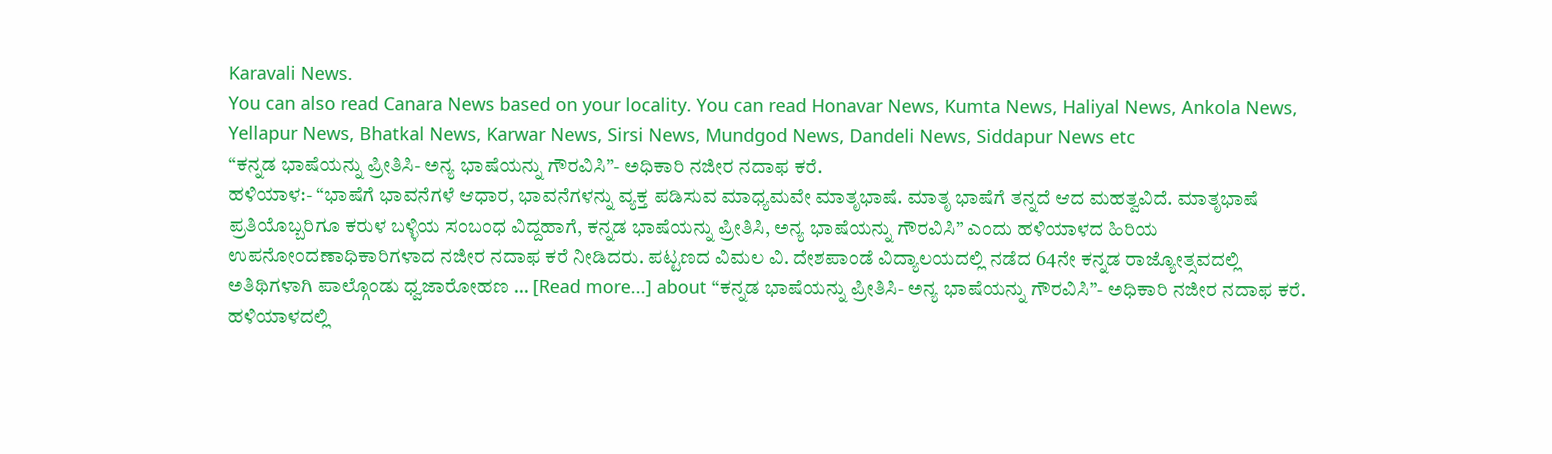Karavali News.
You can also read Canara News based on your locality. You can read Honavar News, Kumta News, Haliyal News, Ankola News, Yellapur News, Bhatkal News, Karwar News, Sirsi News, Mundgod News, Dandeli News, Siddapur News etc
“ಕನ್ನಡ ಭಾಷೆಯನ್ನು ಪ್ರೀತಿಸಿ- ಅನ್ಯ ಭಾಷೆಯನ್ನು ಗೌರವಿಸಿ”- ಅಧಿಕಾರಿ ನಜೀರ ನದಾಫ ಕರೆ.
ಹಳಿಯಾಳ:- “ಭಾಷೆಗೆ ಭಾವನೆಗಳೆ ಆಧಾರ, ಭಾವನೆಗಳನ್ನು ವ್ಯಕ್ತ ಪಡಿಸುವ ಮಾಧ್ಯಮವೇ ಮಾತೃಭಾಷೆ. ಮಾತೃ ಭಾಷೆಗೆ ತನ್ನದೆ ಆದ ಮಹತ್ವವಿದೆ. ಮಾತೃಭಾಷೆ ಪ್ರತಿಯೊಬ್ಬರಿಗೂ ಕರುಳ ಬಳ್ಳಿಯ ಸಂಬಂಧ ವಿದ್ದಹಾಗೆ, ಕನ್ನಡ ಭಾಷೆಯನ್ನು ಪ್ರೀತಿಸಿ, ಅನ್ಯ ಭಾಷೆಯನ್ನು ಗೌರವಿಸಿ” ಎಂದು ಹಳಿಯಾಳದ ಹಿರಿಯ ಉಪನೋಂದಣಾಧಿಕಾರಿಗಳಾದ ನಜೀರ ನದಾಫ ಕರೆ ನೀಡಿದರು. ಪಟ್ಟಣದ ವಿಮಲ ವಿ. ದೇಶಪಾಂಡೆ ವಿದ್ಯಾಲಯದಲ್ಲಿ ನಡೆದ 64ನೇ ಕನ್ನಡ ರಾಜ್ಯೋತ್ಸವದಲ್ಲಿ ಅತಿಥಿಗಳಾಗಿ ಪಾಲ್ಗೊಂಡು ಧ್ವಜಾರೋಹಣ … [Read more...] about “ಕನ್ನಡ ಭಾಷೆಯನ್ನು ಪ್ರೀತಿಸಿ- ಅನ್ಯ ಭಾಷೆಯನ್ನು ಗೌರವಿಸಿ”- ಅಧಿಕಾರಿ ನಜೀರ ನದಾಫ ಕರೆ.
ಹಳಿಯಾಳದಲ್ಲಿ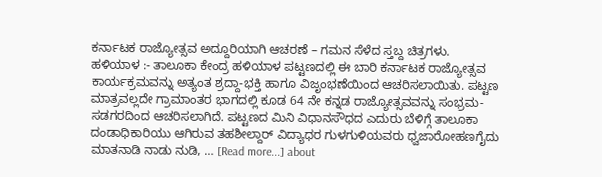ಕರ್ನಾಟಕ ರಾಜ್ಯೋತ್ಸವ ಅದ್ದೂರಿಯಾಗಿ ಆಚರಣೆ – ಗಮನ ಸೆಳೆದ ಸ್ತಬ್ದ ಚಿತ್ರಗಳು.
ಹಳಿಯಾಳ :- ತಾಲೂಕಾ ಕೇಂದ್ರ ಹಳಿಯಾಳ ಪಟ್ಟಣದಲ್ಲಿ ಈ ಬಾರಿ ಕರ್ನಾಟಕ ರಾಜ್ಯೋತ್ಸವ ಕಾರ್ಯಕ್ರಮವನ್ನು ಅತ್ಯಂತ ಶ್ರದ್ದಾ-ಭಕ್ತಿ ಹಾಗೂ ವಿಜೃಂಭಣೆಯಿಂದ ಆಚರಿಸಲಾಯಿತು. ಪಟ್ಟಣ ಮಾತ್ರವಲ್ಲದೇ ಗ್ರಾಮಾಂತರ ಭಾಗದಲ್ಲಿ ಕೂಡ 64 ನೇ ಕನ್ನಡ ರಾಜ್ಯೋತ್ಸವವನ್ನು ಸಂಭ್ರಮ-ಸಡಗರದಿಂದ ಆಚರಿಸಲಾಗಿದೆ. ಪಟ್ಟಣದ ಮಿನಿ ವಿಧಾನಸೌಧದ ಎದುರು ಬೆಳಿಗ್ಗೆ ತಾಲೂಕಾ ದಂಡಾಧಿಕಾರಿಯು ಆಗಿರುವ ತಹಶೀಲ್ದಾರ್ ವಿದ್ಯಾಧರ ಗುಳಗುಳಿಯವರು ಧ್ವಜಾರೋಹಣಗೈದು ಮಾತನಾಡಿ ನಾಡು ನುಡಿ, … [Read more...] about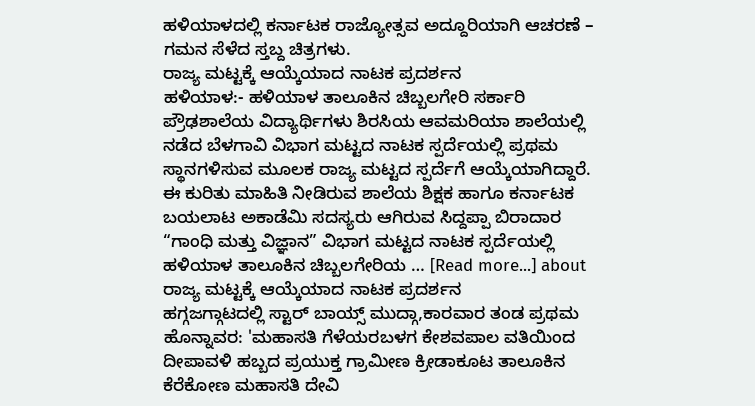ಹಳಿಯಾಳದಲ್ಲಿ ಕರ್ನಾಟಕ ರಾಜ್ಯೋತ್ಸವ ಅದ್ದೂರಿಯಾಗಿ ಆಚರಣೆ – ಗಮನ ಸೆಳೆದ ಸ್ತಬ್ದ ಚಿತ್ರಗಳು.
ರಾಜ್ಯ ಮಟ್ಟಕ್ಕೆ ಆಯ್ಕೆಯಾದ ನಾಟಕ ಪ್ರದರ್ಶನ
ಹಳಿಯಾಳ:- ಹಳಿಯಾಳ ತಾಲೂಕಿನ ಚಿಬ್ಬಲಗೇರಿ ಸರ್ಕಾರಿ ಪ್ರೌಢಶಾಲೆಯ ವಿದ್ಯಾರ್ಥಿಗಳು ಶಿರಸಿಯ ಆವಮರಿಯಾ ಶಾಲೆಯಲ್ಲಿ ನಡೆದ ಬೆಳಗಾವಿ ವಿಭಾಗ ಮಟ್ಟದ ನಾಟಕ ಸ್ಪರ್ದೆಯಲ್ಲಿ ಪ್ರಥಮ ಸ್ಥಾನಗಳಿಸುವ ಮೂಲಕ ರಾಜ್ಯ ಮಟ್ಟದ ಸ್ಪರ್ದೆಗೆ ಆಯ್ಕೆಯಾಗಿದ್ದಾರೆ. ಈ ಕುರಿತು ಮಾಹಿತಿ ನೀಡಿರುವ ಶಾಲೆಯ ಶಿಕ್ಷಕ ಹಾಗೂ ಕರ್ನಾಟಕ ಬಯಲಾಟ ಅಕಾಡೆಮಿ ಸದಸ್ಯರು ಆಗಿರುವ ಸಿದ್ದಪ್ಪಾ ಬಿರಾದಾರ “ಗಾಂಧಿ ಮತ್ತು ವಿಜ್ಞಾನ” ವಿಭಾಗ ಮಟ್ಟದ ನಾಟಕ ಸ್ಪರ್ದೆಯಲ್ಲಿ ಹಳಿಯಾಳ ತಾಲೂಕಿನ ಚಿಬ್ಬಲಗೇರಿಯ … [Read more...] about ರಾಜ್ಯ ಮಟ್ಟಕ್ಕೆ ಆಯ್ಕೆಯಾದ ನಾಟಕ ಪ್ರದರ್ಶನ
ಹಗ್ಗಜಗ್ಗಾಟದಲ್ಲಿ ಸ್ಟಾರ್ ಬಾಯ್ಸ್ ಮುದ್ಗಾ,ಕಾರವಾರ ತಂಡ ಪ್ರಥಮ
ಹೊನ್ನಾವರ: 'ಮಹಾಸತಿ ಗೆಳೆಯರಬಳಗ ಕೇಶವಪಾಲ ವತಿಯಿಂದ ದೀಪಾವಳಿ ಹಬ್ಬದ ಪ್ರಯುಕ್ತ ಗ್ರಾಮೀಣ ಕ್ರೀಡಾಕೂಟ ತಾಲೂಕಿನ ಕೆರೆಕೋಣ ಮಹಾಸತಿ ದೇವಿ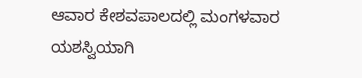ಆವಾರ ಕೇಶವಪಾಲದಲ್ಲಿ ಮಂಗಳವಾರ ಯಶಸ್ವಿಯಾಗಿ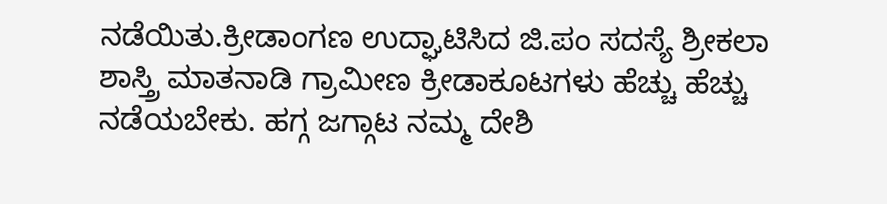ನಡೆಯಿತು.ಕ್ರೀಡಾಂಗಣ ಉದ್ಘಾಟಿಸಿದ ಜಿ.ಪಂ ಸದಸ್ಯೆ ಶ್ರೀಕಲಾ ಶಾಸ್ತ್ರಿ ಮಾತನಾಡಿ ಗ್ರಾಮೀಣ ಕ್ರೀಡಾಕೂಟಗಳು ಹೆಚ್ಚು ಹೆಚ್ಚು ನಡೆಯಬೇಕು. ಹಗ್ಗ ಜಗ್ಗಾಟ ನಮ್ಮ ದೇಶಿ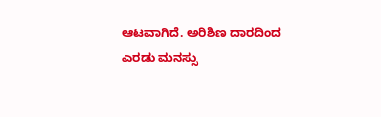ಆಟವಾಗಿದೆ. ಅರಿಶಿಣ ದಾರದಿಂದ ಎರಡು ಮನಸ್ಸು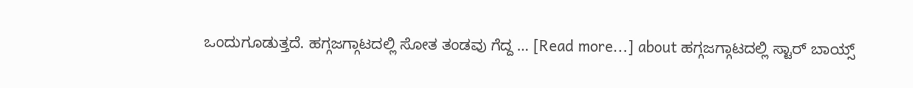ಒಂದುಗೂಡುತ್ತದೆ. ಹಗ್ಗಜಗ್ಗಾಟದಲ್ಲಿ ಸೋತ ತಂಡವು ಗೆದ್ದ … [Read more...] about ಹಗ್ಗಜಗ್ಗಾಟದಲ್ಲಿ ಸ್ಟಾರ್ ಬಾಯ್ಸ್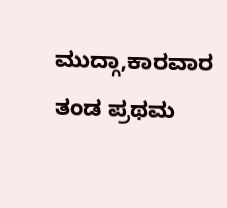ಮುದ್ಗಾ,ಕಾರವಾರ ತಂಡ ಪ್ರಥಮ